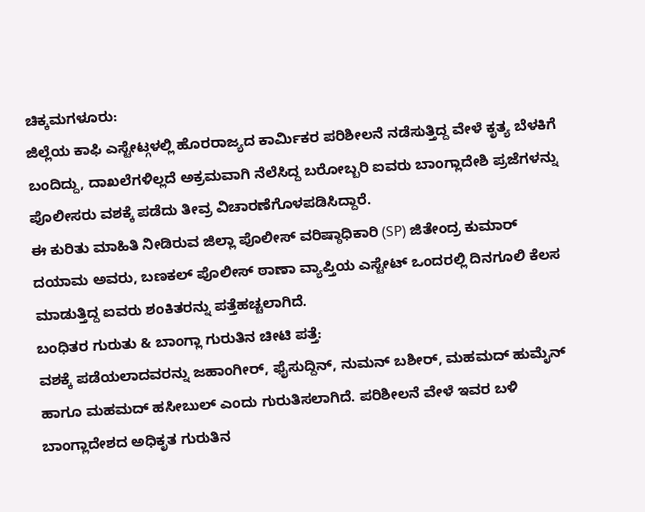ಚಿಕ್ಕಮಗಳೂರು:
ಜಿಲ್ಲೆಯ ಕಾಫಿ ಎಸ್ಟೇಟ್ಗಳಲ್ಲಿ ಹೊರರಾಜ್ಯದ ಕಾರ್ಮಿಕರ ಪರಿಶೀಲನೆ ನಡೆಸುತ್ತಿದ್ದ ವೇಳೆ ಕೃತ್ಯ ಬೆಳಕಿಗೆ ಬಂದಿದ್ದು, ದಾಖಲೆಗಳಿಲ್ಲದೆ ಅಕ್ರಮವಾಗಿ ನೆಲೆಸಿದ್ದ ಬರೋಬ್ಬರಿ ಐವರು ಬಾಂಗ್ಲಾದೇಶಿ ಪ್ರಜೆಗಳನ್ನು ಪೊಲೀಸರು ವಶಕ್ಕೆ ಪಡೆದು ತೀವ್ರ ವಿಚಾರಣೆಗೊಳಪಡಿಸಿದ್ದಾರೆ.
ಈ ಕುರಿತು ಮಾಹಿತಿ ನೀಡಿರುವ ಜಿಲ್ಲಾ ಪೊಲೀಸ್ ವರಿಷ್ಠಾಧಿಕಾರಿ (SP) ಜಿತೇಂದ್ರ ಕುಮಾರ್ ದಯಾಮ ಅವರು, ಬಣಕಲ್ ಪೊಲೀಸ್ ಠಾಣಾ ವ್ಯಾಪ್ತಿಯ ಎಸ್ಟೇಟ್ ಒಂದರಲ್ಲಿ ದಿನಗೂಲಿ ಕೆಲಸ ಮಾಡುತ್ತಿದ್ದ ಐವರು ಶಂಕಿತರನ್ನು ಪತ್ತೆಹಚ್ಚಲಾಗಿದೆ.
ಬಂಧಿತರ ಗುರುತು & ಬಾಂಗ್ಲಾ ಗುರುತಿನ ಚೀಟಿ ಪತ್ತೆ:
ವಶಕ್ಕೆ ಪಡೆಯಲಾದವರನ್ನು ಜಹಾಂಗೀರ್, ಫೈಸುದ್ದಿನ್, ನುಮನ್ ಬಶೀರ್, ಮಹಮದ್ ಹುಮೈನ್ ಹಾಗೂ ಮಹಮದ್ ಹಸೀಬುಲ್ ಎಂದು ಗುರುತಿಸಲಾಗಿದೆ. ಪರಿಶೀಲನೆ ವೇಳೆ ಇವರ ಬಳಿ ಬಾಂಗ್ಲಾದೇಶದ ಅಧಿಕೃತ ಗುರುತಿನ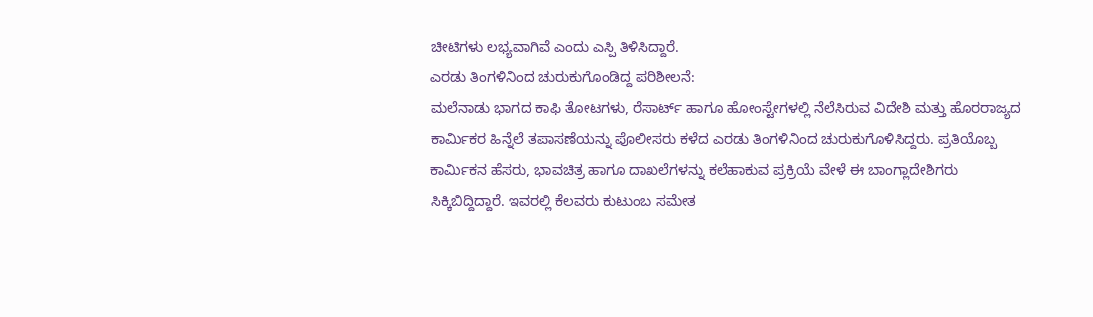ಚೀಟಿಗಳು ಲಭ್ಯವಾಗಿವೆ ಎಂದು ಎಸ್ಪಿ ತಿಳಿಸಿದ್ದಾರೆ.
ಎರಡು ತಿಂಗಳಿನಿಂದ ಚುರುಕುಗೊಂಡಿದ್ದ ಪರಿಶೀಲನೆ:
ಮಲೆನಾಡು ಭಾಗದ ಕಾಫಿ ತೋಟಗಳು, ರೆಸಾರ್ಟ್ ಹಾಗೂ ಹೋಂಸ್ಟೇಗಳಲ್ಲಿ ನೆಲೆಸಿರುವ ವಿದೇಶಿ ಮತ್ತು ಹೊರರಾಜ್ಯದ ಕಾರ್ಮಿಕರ ಹಿನ್ನೆಲೆ ತಪಾಸಣೆಯನ್ನು ಪೊಲೀಸರು ಕಳೆದ ಎರಡು ತಿಂಗಳಿನಿಂದ ಚುರುಕುಗೊಳಿಸಿದ್ದರು. ಪ್ರತಿಯೊಬ್ಬ ಕಾರ್ಮಿಕನ ಹೆಸರು, ಭಾವಚಿತ್ರ ಹಾಗೂ ದಾಖಲೆಗಳನ್ನು ಕಲೆಹಾಕುವ ಪ್ರಕ್ರಿಯೆ ವೇಳೆ ಈ ಬಾಂಗ್ಲಾದೇಶಿಗರು ಸಿಕ್ಕಿಬಿದ್ದಿದ್ದಾರೆ. ಇವರಲ್ಲಿ ಕೆಲವರು ಕುಟುಂಬ ಸಮೇತ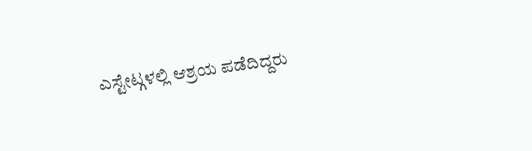ಎಸ್ಟೇಟ್ಗಳಲ್ಲಿ ಆಶ್ರಯ ಪಡೆದಿದ್ದರು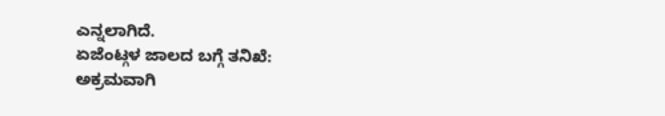ಎನ್ನಲಾಗಿದೆ.
ಏಜೆಂಟ್ಗಳ ಜಾಲದ ಬಗ್ಗೆ ತನಿಖೆ:
ಅಕ್ರಮವಾಗಿ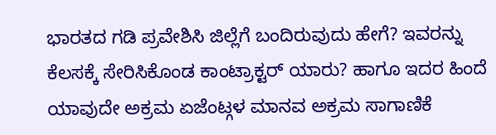ಭಾರತದ ಗಡಿ ಪ್ರವೇಶಿಸಿ ಜಿಲ್ಲೆಗೆ ಬಂದಿರುವುದು ಹೇಗೆ? ಇವರನ್ನು ಕೆಲಸಕ್ಕೆ ಸೇರಿಸಿಕೊಂಡ ಕಾಂಟ್ರಾಕ್ಟರ್ ಯಾರು? ಹಾಗೂ ಇದರ ಹಿಂದೆ ಯಾವುದೇ ಅಕ್ರಮ ಏಜೆಂಟ್ಗಳ ಮಾನವ ಅಕ್ರಮ ಸಾಗಾಣಿಕೆ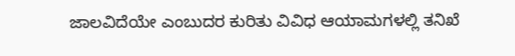ಜಾಲವಿದೆಯೇ ಎಂಬುದರ ಕುರಿತು ವಿವಿಧ ಆಯಾಮಗಳಲ್ಲಿ ತನಿಖೆ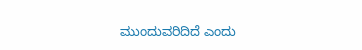ಮುಂದುವರಿದಿದೆ ಎಂದು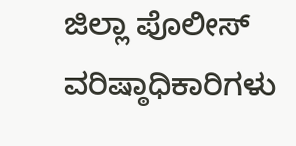ಜಿಲ್ಲಾ ಪೊಲೀಸ್ ವರಿಷ್ಠಾಧಿಕಾರಿಗಳು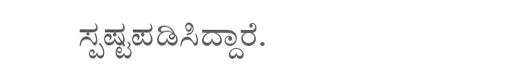ಸ್ಪಷ್ಟಪಡಿಸಿದ್ದಾರೆ.